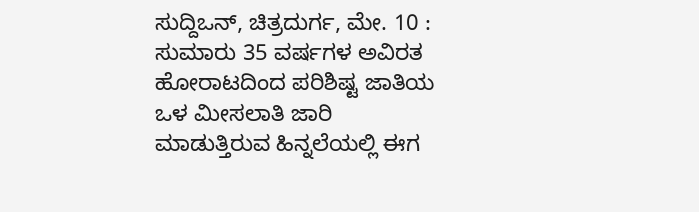ಸುದ್ದಿಒನ್, ಚಿತ್ರದುರ್ಗ, ಮೇ. 10 : ಸುಮಾರು 35 ವರ್ಷಗಳ ಅವಿರತ ಹೋರಾಟದಿಂದ ಪರಿಶಿಷ್ಟ ಜಾತಿಯ ಒಳ ಮೀಸಲಾತಿ ಜಾರಿ ಮಾಡುತ್ತಿರುವ ಹಿನ್ನಲೆಯಲ್ಲಿ ಈಗ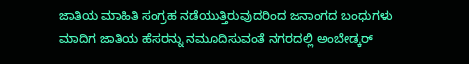ಜಾತಿಯ ಮಾಹಿತಿ ಸಂಗ್ರಹ ನಡೆಯುತ್ತಿರುವುದರಿಂದ ಜನಾಂಗದ ಬಂಧುಗಳು ಮಾದಿಗ ಜಾತಿಯ ಹೆಸರನ್ನು ನಮೂದಿಸುವಂತೆ ನಗರದಲ್ಲಿ ಅಂಬೇಡ್ಕರ್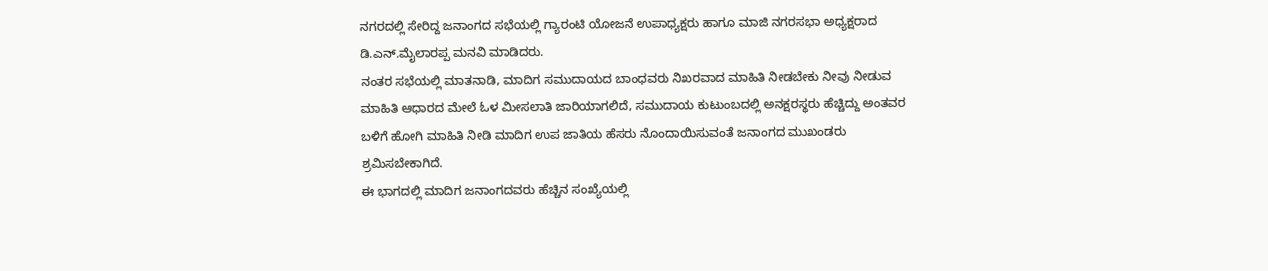ನಗರದಲ್ಲಿ ಸೇರಿದ್ದ ಜನಾಂಗದ ಸಭೆಯಲ್ಲಿ ಗ್ಯಾರಂಟಿ ಯೋಜನೆ ಉಪಾಧ್ಯಕ್ಷರು ಹಾಗೂ ಮಾಜಿ ನಗರಸಭಾ ಅಧ್ಯಕ್ಷರಾದ ಡಿ.ಎನ್.ಮೈಲಾರಪ್ಪ ಮನವಿ ಮಾಡಿದರು.
ನಂತರ ಸಭೆಯಲ್ಲಿ ಮಾತನಾಡಿ, ಮಾದಿಗ ಸಮುದಾಯದ ಬಾಂಧವರು ನಿಖರವಾದ ಮಾಹಿತಿ ನೀಡಬೇಕು ನೀವು ನೀಡುವ ಮಾಹಿತಿ ಆಧಾರದ ಮೇಲೆ ಓಳ ಮೀಸಲಾತಿ ಜಾರಿಯಾಗಲಿದೆ, ಸಮುದಾಯ ಕುಟುಂಬದಲ್ಲಿ ಅನಕ್ಷರಸ್ಥರು ಹೆಚ್ಚಿದ್ದು ಅಂತವರ ಬಳಿಗೆ ಹೋಗಿ ಮಾಹಿತಿ ನೀಡಿ ಮಾದಿಗ ಉಪ ಜಾತಿಯ ಹೆಸರು ನೊಂದಾಯಿಸುವಂತೆ ಜನಾಂಗದ ಮುಖಂಡರು ಶ್ರಮಿಸಬೇಕಾಗಿದೆ.
ಈ ಭಾಗದಲ್ಲಿ ಮಾದಿಗ ಜನಾಂಗದವರು ಹೆಚ್ಚಿನ ಸಂಖ್ಯೆಯಲ್ಲಿ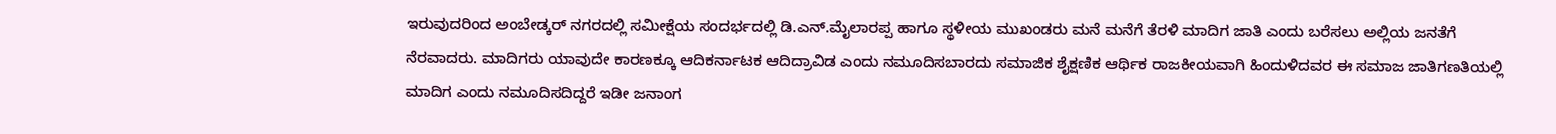ಇರುವುದರಿಂದ ಅಂಬೇಡ್ಕರ್ ನಗರದಲ್ಲಿ ಸಮೀಕ್ಷೆಯ ಸಂದರ್ಭದಲ್ಲಿ ಡಿ.ಎನ್.ಮೈಲಾರಪ್ಪ ಹಾಗೂ ಸ್ಥಳೀಯ ಮುಖಂಡರು ಮನೆ ಮನೆಗೆ ತೆರಳಿ ಮಾದಿಗ ಜಾತಿ ಎಂದು ಬರೆಸಲು ಅಲ್ಲಿಯ ಜನತೆಗೆ ನೆರವಾದರು. ಮಾದಿಗರು ಯಾವುದೇ ಕಾರಣಕ್ಕೂ ಆದಿಕರ್ನಾಟಕ ಆದಿದ್ರಾವಿಡ ಎಂದು ನಮೂದಿಸಬಾರದು ಸಮಾಜಿಕ ಶೈಕ್ಷಣಿಕ ಆರ್ಥಿಕ ರಾಜಕೀಯವಾಗಿ ಹಿಂದುಳಿದವರ ಈ ಸಮಾಜ ಜಾತಿಗಣತಿಯಲ್ಲಿ ಮಾದಿಗ ಎಂದು ನಮೂದಿಸದಿದ್ದರೆ ಇಡೀ ಜನಾಂಗ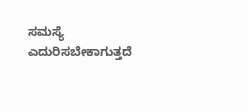ಸಮಸ್ಯೆ ಎದುರಿಸಬೇಕಾಗುತ್ತದೆ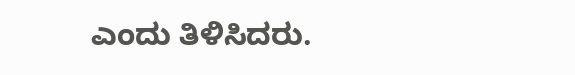ಎಂದು ತಿಳಿಸಿದರು.